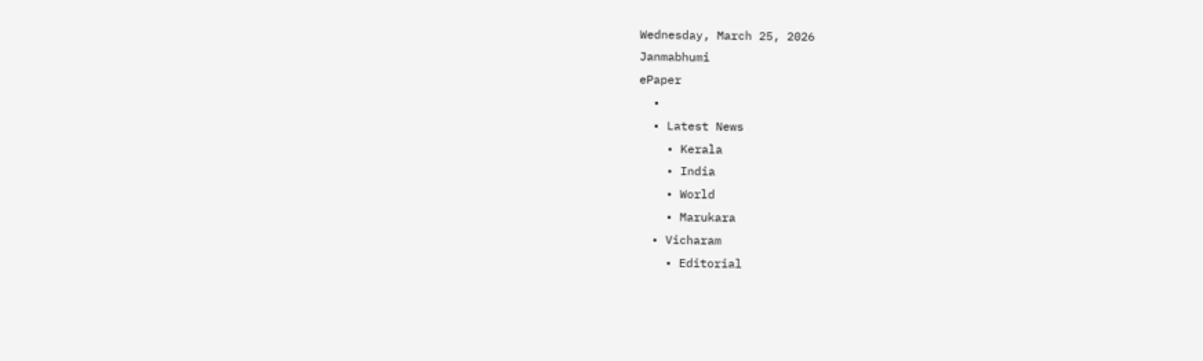Wednesday, March 25, 2026
Janmabhumi
ePaper
  •
  • Latest News
    • Kerala
    • India
    • World
    • Marukara
  • Vicharam
    • Editorial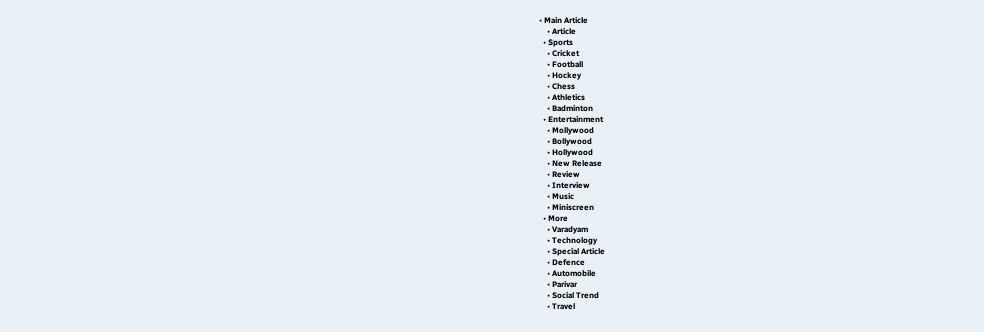• Main Article
    • Article
  • Sports
    • Cricket
    • Football
    • Hockey
    • Chess
    • Athletics
    • Badminton
  • Entertainment
    • Mollywood
    • Bollywood
    • Hollywood
    • New Release
    • Review
    • Interview
    • Music
    • Miniscreen
  • More
    • Varadyam
    • Technology
    • Special Article
    • Defence
    • Automobile
    • Parivar
    • Social Trend
    • Travel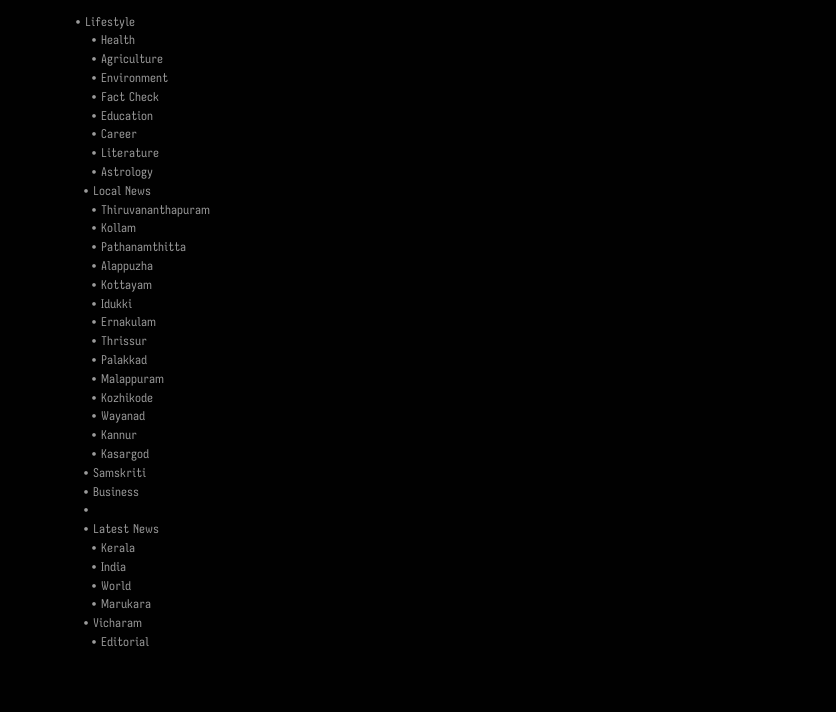• Lifestyle
    • Health
    • Agriculture
    • Environment
    • Fact Check
    • Education
    • Career
    • Literature
    • Astrology
  • Local News
    • Thiruvananthapuram
    • Kollam
    • Pathanamthitta
    • Alappuzha
    • Kottayam
    • Idukki
    • Ernakulam
    • Thrissur
    • Palakkad
    • Malappuram
    • Kozhikode
    • Wayanad
    • Kannur
    • Kasargod
  • Samskriti
  • Business
  •
  • Latest News
    • Kerala
    • India
    • World
    • Marukara
  • Vicharam
    • Editorial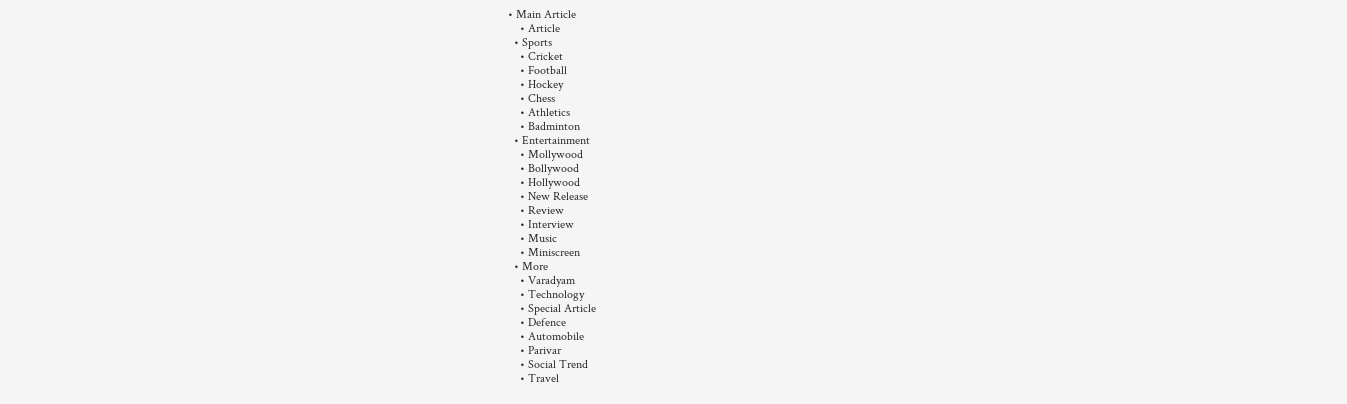• Main Article
    • Article
  • Sports
    • Cricket
    • Football
    • Hockey
    • Chess
    • Athletics
    • Badminton
  • Entertainment
    • Mollywood
    • Bollywood
    • Hollywood
    • New Release
    • Review
    • Interview
    • Music
    • Miniscreen
  • More
    • Varadyam
    • Technology
    • Special Article
    • Defence
    • Automobile
    • Parivar
    • Social Trend
    • Travel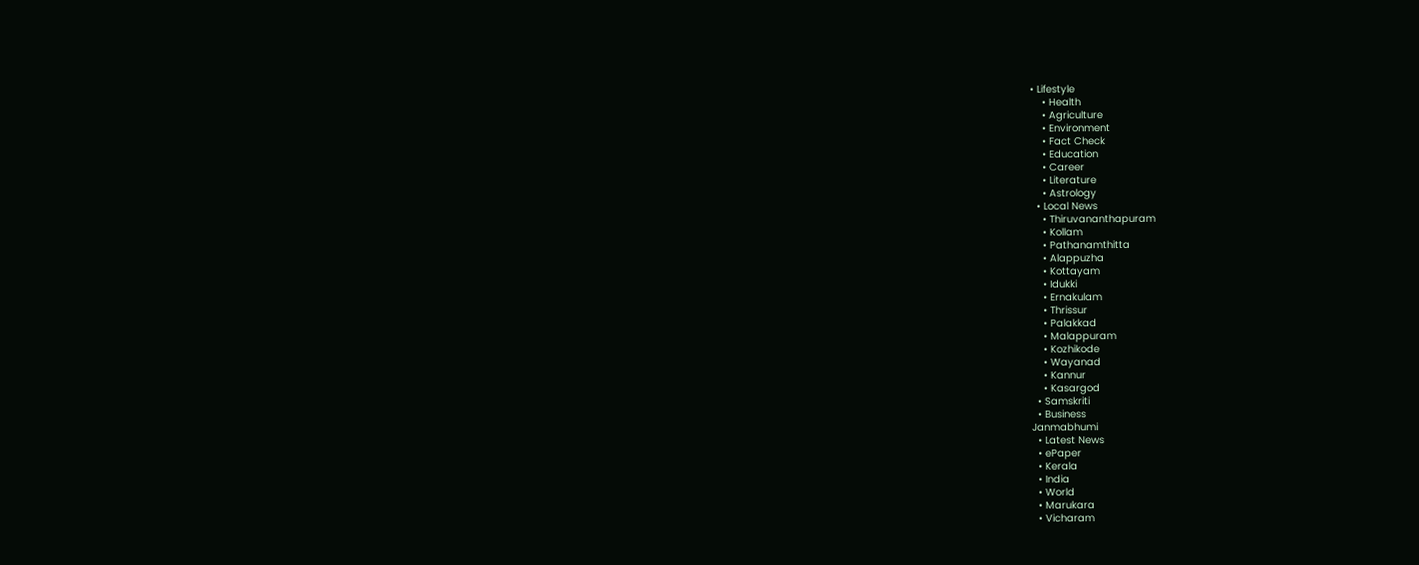• Lifestyle
    • Health
    • Agriculture
    • Environment
    • Fact Check
    • Education
    • Career
    • Literature
    • Astrology
  • Local News
    • Thiruvananthapuram
    • Kollam
    • Pathanamthitta
    • Alappuzha
    • Kottayam
    • Idukki
    • Ernakulam
    • Thrissur
    • Palakkad
    • Malappuram
    • Kozhikode
    • Wayanad
    • Kannur
    • Kasargod
  • Samskriti
  • Business
Janmabhumi
  • Latest News
  • ePaper
  • Kerala
  • India
  • World
  • Marukara
  • Vicharam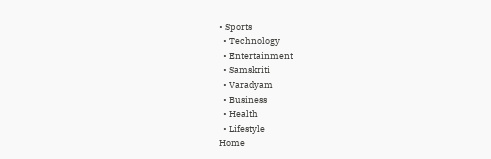• Sports
  • Technology
  • Entertainment
  • Samskriti
  • Varadyam
  • Business
  • Health
  • Lifestyle
Home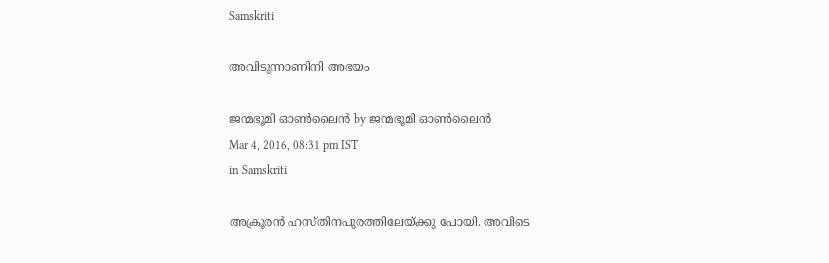Samskriti

അവിടുന്നാണിനി അഭയം

ജന്മഭൂമി ഓണ്‍ലൈന്‍ by ജന്മഭൂമി ഓണ്‍ലൈന്‍
Mar 4, 2016, 08:31 pm IST
in Samskriti

അക്രൂരന്‍ ഹസ്തിനപുരത്തിലേയ്‌ക്കു പോയി. അവിടെ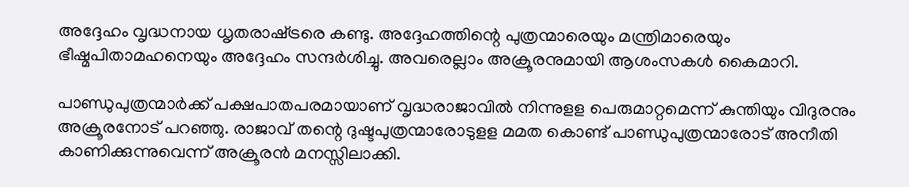അദ്ദേഹം വൃദ്ധനായ ധൃതരാഷ്‌ട്രരെ കണ്ടു. അദ്ദേഹത്തിന്റെ പുത്രന്മാരെയും മന്ത്രിമാരെയും ഭീഷ്മപിതാമഹനെയും അദ്ദേഹം സന്ദര്‍ശിച്ചു. അവരെല്ലാം അക്രൂരനുമായി ആശംസകള്‍ കൈമാറി.

പാണ്ഡുപുത്രന്മാര്‍ക്ക് പക്ഷപാതപരമായാണ് വൃദ്ധരാജാവില്‍ നിന്നുളള പെരുമാറ്റമെന്ന് കുന്തിയും വിദുരനും അക്രൂരനോട് പറഞ്ഞു. രാജാവ് തന്റെ ദുഷ്ടപുത്രന്മാരോടുളള മമത കൊണ്ട് പാണ്ഡുപുത്രന്മാരോട് അനീതി കാണിക്കുന്നുവെന്ന് അക്രൂരന്‍ മനസ്സിലാക്കി.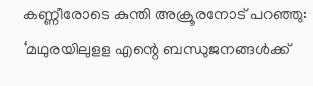കണ്ണീരോടെ കുന്തി അക്രൂരനോട് പറഞ്ഞു: ‘മഥുരയിലുളള എന്റെ ബന്ധുജനങ്ങള്‍ക്ക്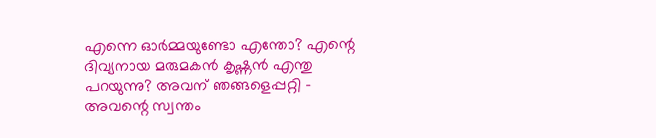എന്നെ ഓര്‍മ്മയുണ്ടോ എന്തോ? എന്റെ ദിവ്യനായ മരുമകന്‍ കൃഷ്ണന്‍ എന്തു പറയുന്നു? അവന് ഞങ്ങളെപ്പറ്റി – അവന്റെ സ്വന്തം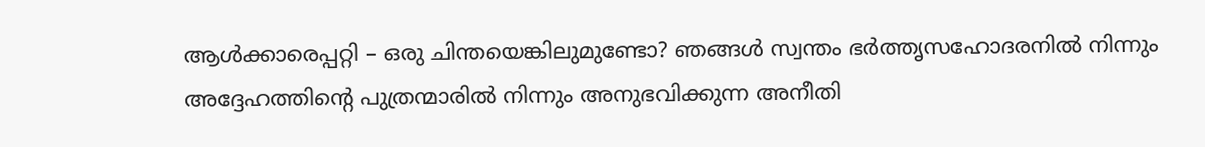ആള്‍ക്കാരെപ്പറ്റി – ഒരു ചിന്തയെങ്കിലുമുണ്ടോ? ഞങ്ങള്‍ സ്വന്തം ഭര്‍ത്തൃസഹോദരനില്‍ നിന്നും അദ്ദേഹത്തിന്റെ പുത്രന്മാരില്‍ നിന്നും അനുഭവിക്കുന്ന അനീതി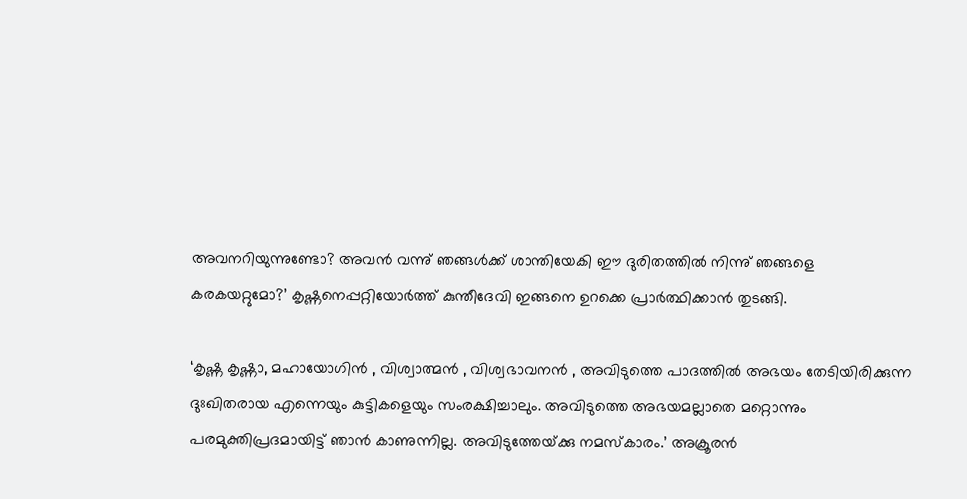അവനറിയുന്നുണ്ടോ? അവന്‍ വന്നു് ഞങ്ങള്‍ക്ക് ശാന്തിയേകി ഈ ദുരിതത്തില്‍ നിന്നു് ഞങ്ങളെ കരകയറ്റുമോ?’ കൃഷ്ണനെപ്പറ്റിയോര്‍ത്ത് കുന്തീദേവി ഇങ്ങനെ ഉറക്കെ പ്രാര്‍ത്ഥിക്കാന്‍ തുടങ്ങി.

‘കൃഷ്ണ കൃഷ്ണാ, മഹായോഗിന്‍ , വിശ്വാത്മന്‍ , വിശ്വഭാവനന്‍ , അവിടുത്തെ പാദത്തില്‍ അഭയം തേടിയിരിക്കുന്ന ദുഃഖിതരായ എന്നെയും കുട്ടികളെയും സംരക്ഷിച്ചാലും. അവിടുത്തെ അഭയമല്ലാതെ മറ്റൊന്നും പരമുക്തിപ്രദമായിട്ട് ഞാന്‍ കാണുന്നില്ല. അവിടുത്തേയ്‌ക്കു നമസ്‌കാരം.’ അക്രൂരന്‍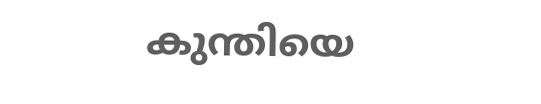കുന്തിയെ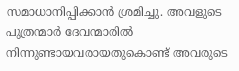സമാധാനിപ്പിക്കാന്‍ ശ്രമിച്ചു. അവളുടെ പുത്രന്മാര്‍ ദേവന്മാരില്‍ നിന്നുണ്ടായവരായതുകൊണ്ട് അവരുടെ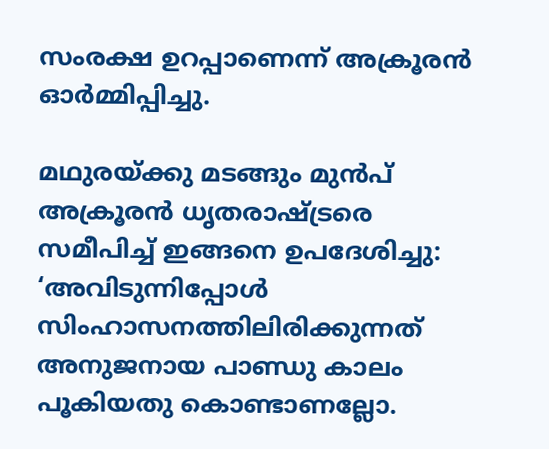സംരക്ഷ ഉറപ്പാണെന്ന് അക്രൂരന്‍ ഓര്‍മ്മിപ്പിച്ചു.

മഥുരയ്‌ക്കു മടങ്ങും മുന്‍പ് അക്രൂരന്‍ ധൃതരാഷ്‌ട്രരെ സമീപിച്ച് ഇങ്ങനെ ഉപദേശിച്ചു: ‘അവിടുന്നിപ്പോള്‍ സിംഹാസനത്തിലിരിക്കുന്നത് അനുജനായ പാണ്ഡു കാലം പൂകിയതു കൊണ്ടാണല്ലോ.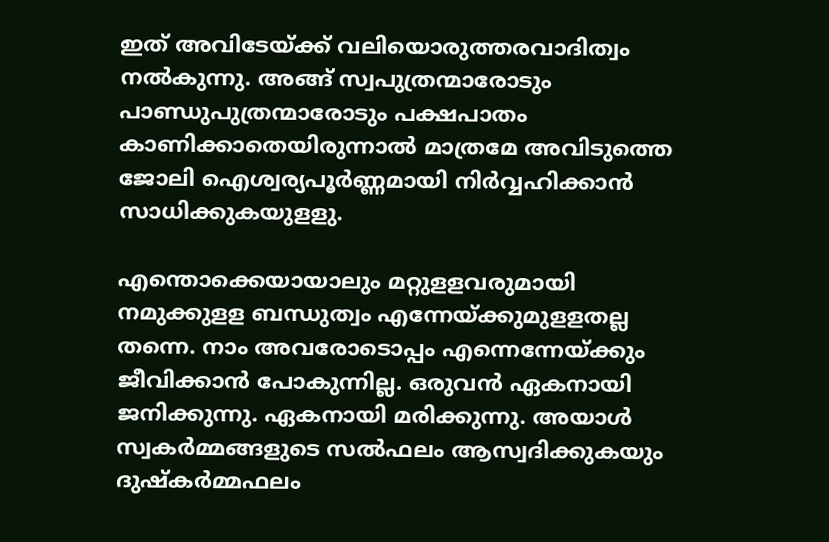ഇത് അവിടേയ്‌ക്ക് വലിയൊരുത്തരവാദിത്വം നല്‍കുന്നു. അങ്ങ് സ്വപുത്രന്മാരോടും പാണ്ഡുപുത്രന്മാരോടും പക്ഷപാതം കാണിക്കാതെയിരുന്നാല്‍ മാത്രമേ അവിടുത്തെ ജോലി ഐശ്വര്യപൂര്‍ണ്ണമായി നിര്‍വ്വഹിക്കാന്‍ സാധിക്കുകയുളളു.

എന്തൊക്കെയായാലും മറ്റുളളവരുമായി നമുക്കുളള ബന്ധുത്വം എന്നേയ്‌ക്കുമുളളതല്ല തന്നെ. നാം അവരോടൊപ്പം എന്നെന്നേയ്‌ക്കും ജീവിക്കാന്‍ പോകുന്നില്ല. ഒരുവന്‍ ഏകനായി ജനിക്കുന്നു. ഏകനായി മരിക്കുന്നു. അയാള്‍ സ്വകര്‍മ്മങ്ങളുടെ സല്‍ഫലം ആസ്വദിക്കുകയും ദുഷ്‌കര്‍മ്മഫലം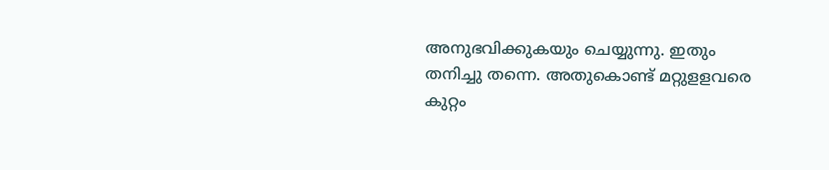അനുഭവിക്കുകയും ചെയ്യുന്നു. ഇതും തനിച്ചു തന്നെ. അതുകൊണ്ട് മറ്റുളളവരെ കുറ്റം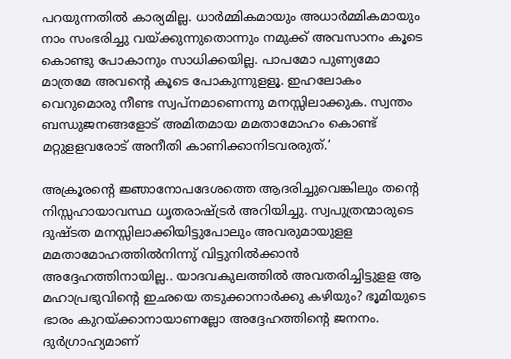പറയുന്നതില്‍ കാര്യമില്ല. ധാര്‍മ്മികമായും അധാര്‍മ്മികമായും നാം സംഭരിച്ചു വയ്‌ക്കുന്നുതൊന്നും നമുക്ക് അവസാനം കൂടെ കൊണ്ടു പോകാനും സാധിക്കയില്ല. പാപമോ പുണ്യമോ മാത്രമേ അവന്റെ കൂടെ പോകുന്നുളളൂ. ഇഹലോകം വെറുമൊരു നീണ്ട സ്വപ്‌നമാണെന്നു മനസ്സിലാക്കുക. സ്വന്തം ബന്ധുജനങ്ങളോട് അമിതമായ മമതാമോഹം കൊണ്ട് മറ്റുളളവരോട് അനീതി കാണിക്കാനിടവരരുത്.’

അക്രൂരന്റെ ജ്ഞാനോപദേശത്തെ ആദരിച്ചുവെങ്കിലും തന്റെ നിസ്സഹായാവസ്ഥ ധൃതരാഷ്‌ട്രര്‍ അറിയിച്ചു. സ്വപുത്രന്മാരുടെ ദുഷ്ടത മനസ്സിലാക്കിയിട്ടുപോലും അവരുമായുളള മമതാമോഹത്തില്‍നിന്നു് വിട്ടുനില്‍ക്കാന്‍ അദ്ദേഹത്തിനായില്ല.. യാദവകുലത്തില്‍ അവതരിച്ചിട്ടുളള ആ മഹാപ്രഭുവിന്റെ ഇഛയെ തടുക്കാനാര്‍ക്കു കഴിയും? ഭൂമിയുടെ ഭാരം കുറയ്‌ക്കാനായാണല്ലോ അദ്ദേഹത്തിന്റെ ജനനം. ദുര്‍ഗ്രാഹ്യമാണ്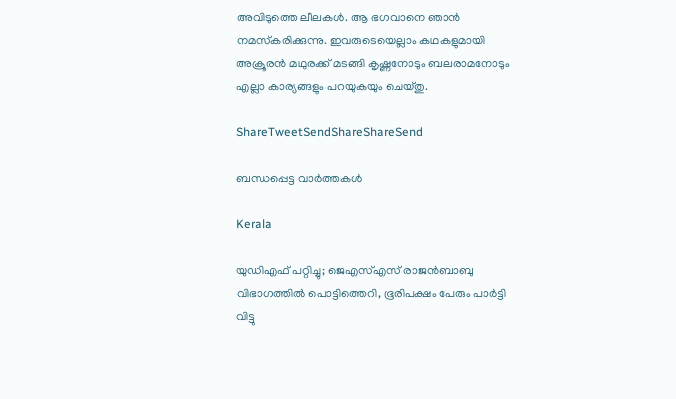അവിടുത്തെ ലീലകള്‍. ആ ഭഗവാനെ ഞാന്‍ നമസ്‌കരിക്കുന്നു. ഇവരുടെയെല്ലാം കഥകളുമായി അക്രൂരന്‍ മഥുരക്ക് മടങ്ങി കൃഷ്ണനോടും ബലരാമനോടും എല്ലാ കാര്യങ്ങളും പറയുകയും ചെയ്തു.

ShareTweetSendShareShareSend

ബന്ധപ്പെട്ട വാര്‍ത്തകള്‍

Kerala

യുഡിഎഫ് പറ്റിച്ചു; ജെഎസ്എസ് രാജന്‍ബാബു വിഭാഗത്തില്‍ പൊട്ടിത്തെറി, ഭൂരിപക്ഷം പേരും പാര്‍ട്ടി വിട്ടു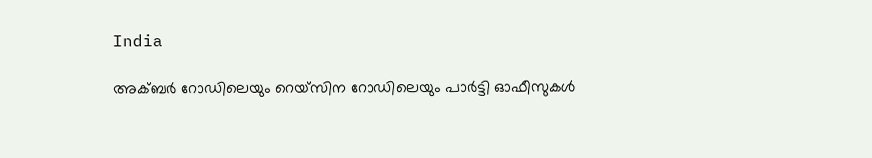India

അക്ബർ റോഡിലെയും റെയ്‌സിന റോഡിലെയും പാർട്ടി ഓഫീസുകൾ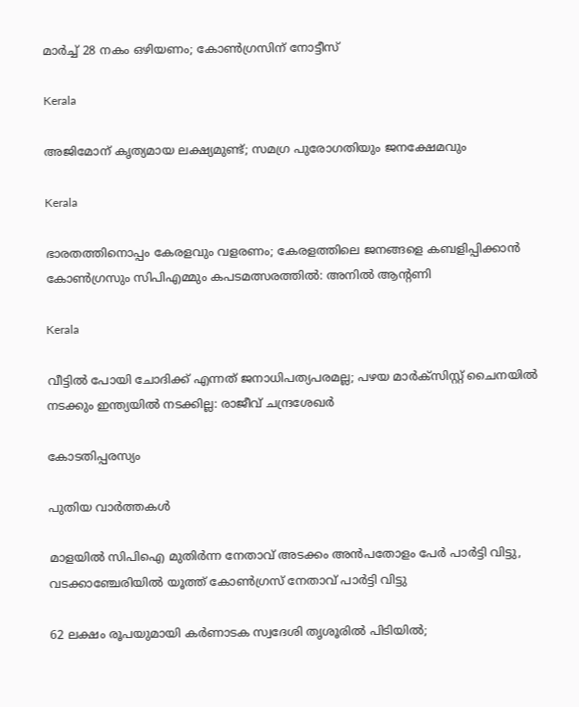മാർച്ച് 28 നകം ഒഴിയണം; കോൺഗ്രസിന് നോട്ടീസ്

Kerala

അജിമോന് കൃത്യമായ ലക്ഷ്യമുണ്ട്; സമഗ്ര പുരോഗതിയും ജനക്ഷേമവും

Kerala

ഭാരതത്തിനൊപ്പം കേരളവും വളരണം; കേരളത്തിലെ ജനങ്ങളെ കബളിപ്പിക്കാന്‍ കോണ്‍ഗ്രസും സിപിഎമ്മും കപടമത്സരത്തില്‍: അനില്‍ ആന്റണി

Kerala

വീട്ടിൽ പോയി ചോദിക്ക് എന്നത് ജനാധിപത്യപരമല്ല; പഴയ മാർക്സിസ്റ്റ്‌ ചൈനയിൽ നടക്കും ഇന്ത്യയിൽ നടക്കില്ല: രാജീവ് ചന്ദ്രശേഖർ

കോടതിപ്പരസ്യം

പുതിയ വാര്‍ത്തകള്‍

മാളയില്‍ സിപിഐ മുതിര്‍ന്ന നേതാവ് അടക്കം അന്‍പതോളം പേര്‍ പാര്‍ട്ടി വിട്ടു, വടക്കാഞ്ചേരിയില്‍ യൂത്ത് കോൺഗ്രസ് നേതാവ് പാർട്ടി വിട്ടു

62 ലക്ഷം രൂപയുമായി കർണാടക സ്വദേശി തൃശൂരിൽ പിടിയിൽ;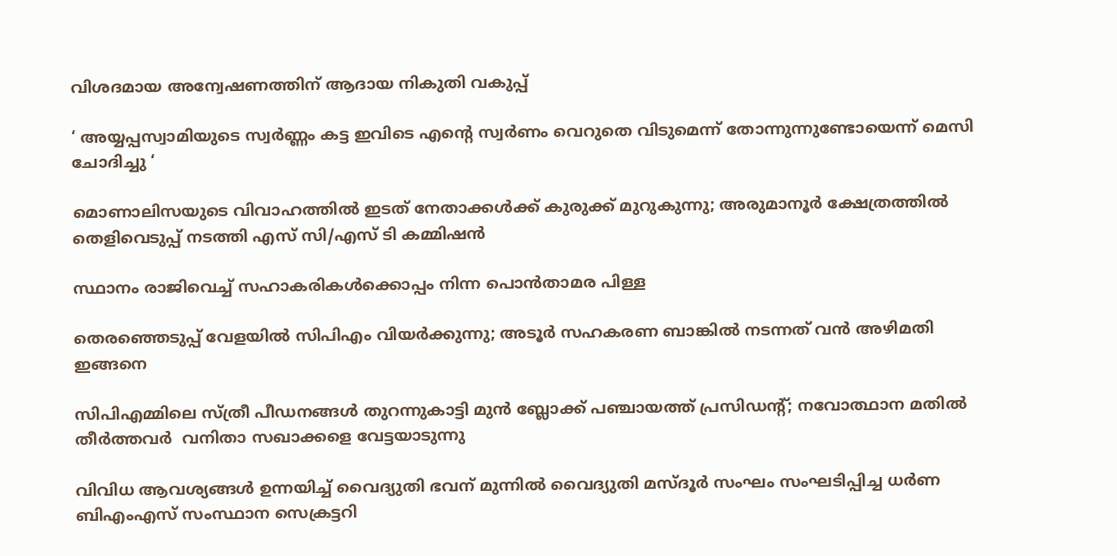വിശദമായ അന്വേഷണത്തിന് ആദായ നികുതി വകുപ്പ്

‘ അയ്യപ്പസ്വാമിയുടെ സ്വർണ്ണം കട്ട ഇവിടെ എന്റെ സ്വർണം വെറുതെ വിടുമെന്ന് തോന്നുന്നുണ്ടോയെന്ന് മെസി ചോദിച്ചു ‘

മൊണാലിസയുടെ വിവാഹത്തിൽ ഇടത് നേതാക്കൾക്ക് കുരുക്ക് മുറുകുന്നു; അരുമാനൂർ ക്ഷേത്രത്തിൽ തെളിവെടുപ്പ് നടത്തി എസ് സി/എസ് ടി കമ്മിഷൻ

സ്ഥാനം രാജിവെച്ച് സഹാകരികള്‍ക്കൊപ്പം നിന്ന പൊന്‍താമര പിള്ള

തെരഞ്ഞെടുപ്പ് വേളയില്‍ സിപിഎം വിയര്‍ക്കുന്നു; അടൂര്‍ സഹകരണ ബാങ്കില്‍ നടന്നത് വന്‍ അഴിമതി ഇങ്ങനെ

സിപിഎമ്മിലെ സ്ത്രീ പീഡനങ്ങള്‍ തുറന്നുകാട്ടി മുന്‍ ബ്ലോക്ക് പഞ്ചായത്ത് പ്രസിഡന്റ്; നവോത്ഥാന മതില്‍ തീര്‍ത്തവര്‍  വനിതാ സഖാക്കളെ വേട്ടയാടുന്നു

വിവിധ ആവശ്യങ്ങള്‍ ഉന്നയിച്ച് വൈദ്യുതി ഭവന് മുന്നില്‍ വൈദ്യുതി മസ്ദൂര്‍ സംഘം സംഘടിപ്പിച്ച ധര്‍ണ ബിഎംഎസ് സംസ്ഥാന സെക്രട്ടറി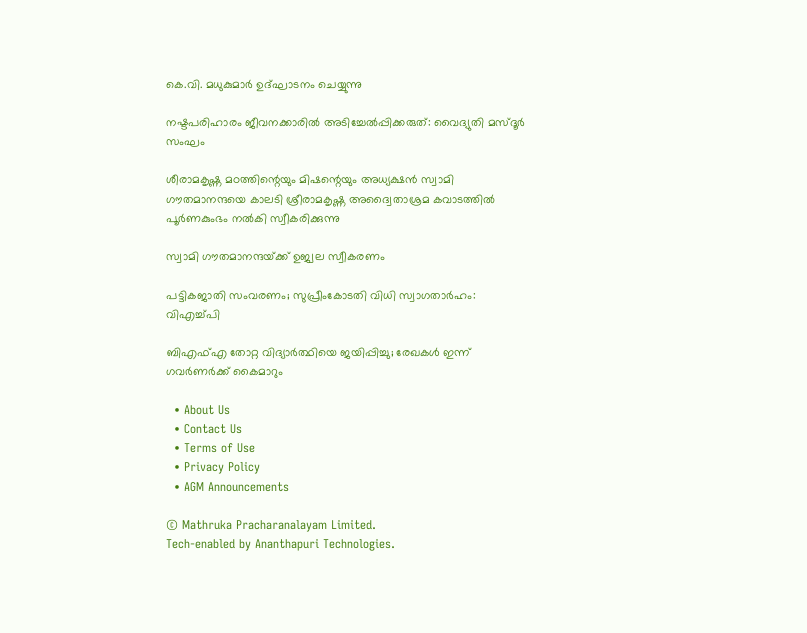കെ.വി. മധുകുമാര്‍ ഉദ്ഘാടനം ചെയ്യുന്നു

നഷ്ടപരിഹാരം ജീവനക്കാരില്‍ അടിച്ചേല്‍പ്പിക്കരുത്: വൈദ്യുതി മസ്ദൂര്‍ സംഘം

ശീരാമകൃഷ്ണ മഠത്തിന്റെയും മിഷന്റെയും അധ്യക്ഷന്‍ സ്വാമി ഗൗതമാനന്ദയെ കാലടി ശ്രീരാമകൃഷ്ണ അദ്വൈതാശ്രമ കവാടത്തില്‍ പൂര്‍ണകുംഭം നല്‍കി സ്വീകരിക്കുന്നു

സ്വാമി ഗൗതമാനന്ദയ്‌ക്ക് ഉജ്വല സ്വീകരണം

പട്ടികജാതി സംവരണം; സുപ്രീംകോടതി വിധി സ്വാഗതാര്‍ഹം: വിഎച്ച്പി

ബിഎഫ്എ തോറ്റ വിദ്യാര്‍ത്ഥിയെ ജയിപ്പിച്ചു; രേഖകള്‍ ഇന്ന് ഗവര്‍ണര്‍ക്ക് കൈമാറും

  • About Us
  • Contact Us
  • Terms of Use
  • Privacy Policy
  • AGM Announcements

© Mathruka Pracharanalayam Limited.
Tech-enabled by Ananthapuri Technologies.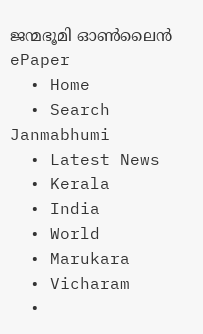ജന്മഭൂമി ഓണ്‍ലൈന്‍
ePaper
  • Home
  • Search Janmabhumi
  • Latest News
  • Kerala
  • India
  • World
  • Marukara
  • Vicharam
  •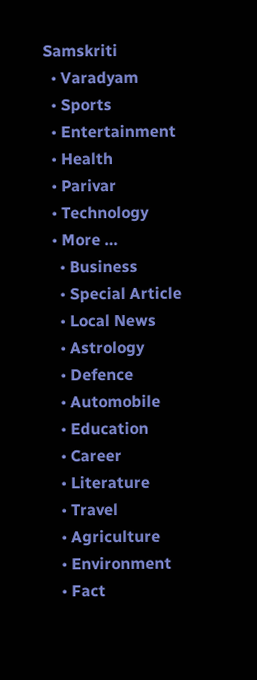Samskriti
  • Varadyam
  • Sports
  • Entertainment
  • Health
  • Parivar
  • Technology
  • More …
    • Business
    • Special Article
    • Local News
    • Astrology
    • Defence
    • Automobile
    • Education
    • Career
    • Literature
    • Travel
    • Agriculture
    • Environment
    • Fact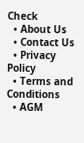Check
  • About Us
  • Contact Us
  • Privacy Policy
  • Terms and Conditions
  • AGM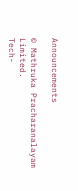Announcements

© Mathruka Pracharanalayam Limited.
Tech-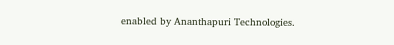enabled by Ananthapuri Technologies.